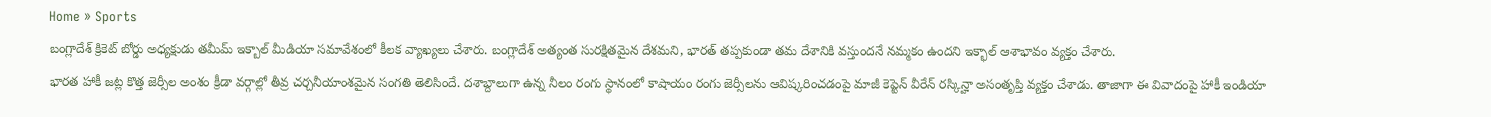Home » Sports
బంగ్లాదేశ్ క్రికెట్ బోర్డు అధ్యక్షుడు తమీమ్ ఇక్బాల్ మీడియా సమావేశంలో కీలక వ్యాఖ్యలు చేశారు. బంగ్లాదేశ్ అత్యంత సురక్షితమైన దేశమని, భారత్ తప్పకుండా తమ దేశానికి వస్తుందనే నమ్మకం ఉందని ఇక్భాల్ ఆశాభావం వ్యక్తం చేశారు.
భారత హాకీ జట్ల కొత్త జెర్సీల అంశం క్రీడా వర్గాల్లో తీవ్ర చర్చనీయాంశమైన సంగతి తెలిసిందే. దశాబ్దాలుగా ఉన్న నీలం రంగు స్థానంలో కాషాయం రంగు జెర్సీలను ఆవిష్కరించడంపై మాజీ కెప్టెన్ వీరేన్ రస్కిన్హా అసంతృప్తి వ్యక్తం చేశాడు. తాజాగా ఈ వివాదంపై హాకీ ఇండియా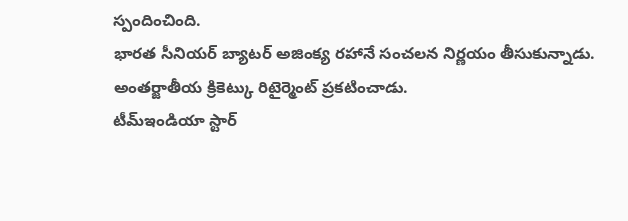స్పందించింది.
భారత సీనియర్ బ్యాటర్ అజింక్య రహానే సంచలన నిర్ణయం తీసుకున్నాడు. అంతర్జాతీయ క్రికెట్కు రిటైర్మెంట్ ప్రకటించాడు.
టీమ్ఇండియా స్టార్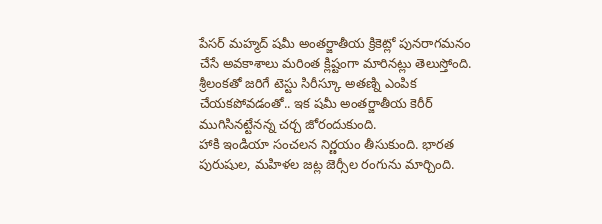పేసర్ మహ్మద్ షమీ అంతర్జాతీయ క్రికెట్లో పునరాగమనం చేసే అవకాశాలు మరింత క్లిష్టంగా మారినట్లు తెలుస్తోంది. శ్రీలంకతో జరిగే టెస్టు సిరీస్కూ అతణ్ని ఎంపిక చేయకపోవడంతో.. ఇక షమీ అంతర్జాతీయ కెరీర్ ముగిసినట్టేనన్న చర్చ జోరందుకుంది.
హాకి ఇండియా సంచలన నిర్ణయం తీసుకుంది. భారత పురుషుల, మహిళల జట్ల జెర్సీల రంగును మార్చింది.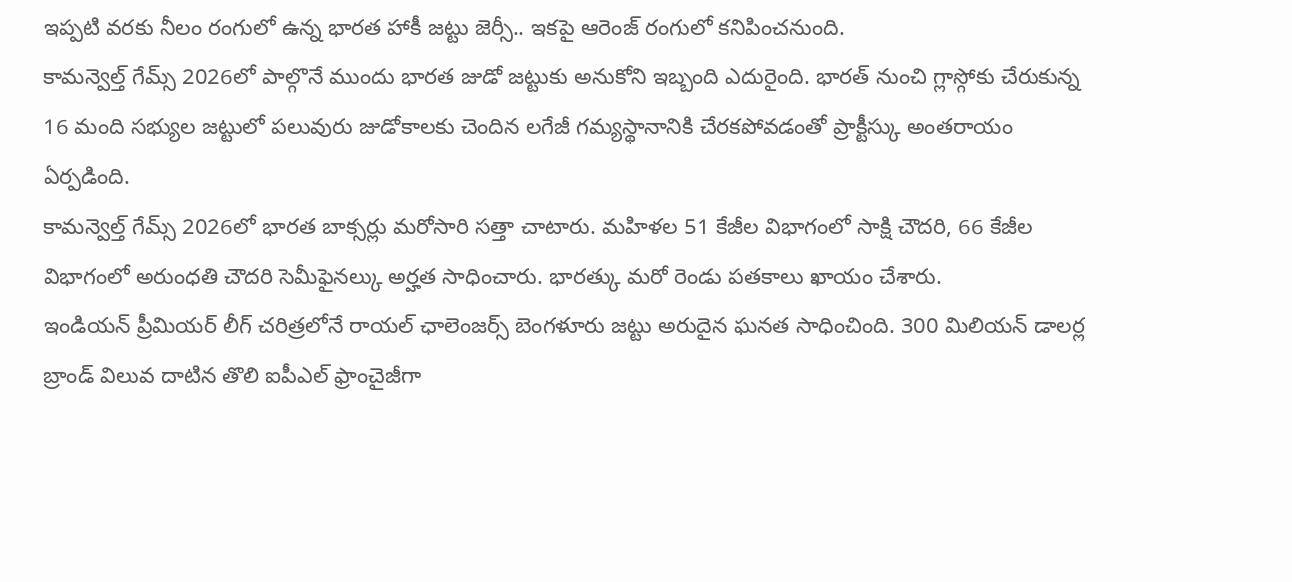ఇప్పటి వరకు నీలం రంగులో ఉన్న భారత హాకీ జట్టు జెర్సీ.. ఇకపై ఆరెంజ్ రంగులో కనిపించనుంది.
కామన్వెల్త్ గేమ్స్ 2026లో పాల్గొనే ముందు భారత జుడో జట్టుకు అనుకోని ఇబ్బంది ఎదురైంది. భారత్ నుంచి గ్లాస్గోకు చేరుకున్న 16 మంది సభ్యుల జట్టులో పలువురు జుడోకాలకు చెందిన లగేజీ గమ్యస్థానానికి చేరకపోవడంతో ప్రాక్టీస్కు అంతరాయం ఏర్పడింది.
కామన్వెల్త్ గేమ్స్ 2026లో భారత బాక్సర్లు మరోసారి సత్తా చాటారు. మహిళల 51 కేజీల విభాగంలో సాక్షి చౌదరి, 66 కేజీల విభాగంలో అరుంధతి చౌదరి సెమీఫైనల్కు అర్హత సాధించారు. భారత్కు మరో రెండు పతకాలు ఖాయం చేశారు.
ఇండియన్ ప్రీమియర్ లీగ్ చరిత్రలోనే రాయల్ ఛాలెంజర్స్ బెంగళూరు జట్టు అరుదైన ఘనత సాధించింది. 300 మిలియన్ డాలర్ల బ్రాండ్ విలువ దాటిన తొలి ఐపీఎల్ ఫ్రాంచైజీగా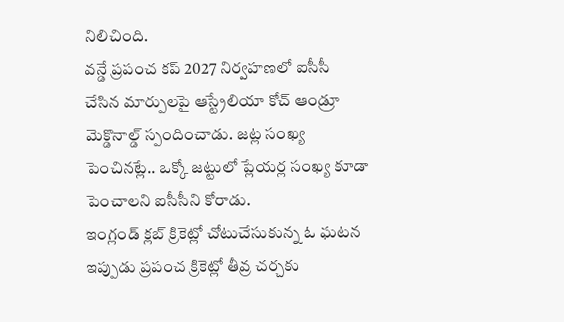నిలిచింది.
వన్డే ప్రపంచ కప్ 2027 నిర్వహణలో ఐసీసీ చేసిన మార్పులపై ఆస్ట్రేలియా కోచ్ ఆండ్రూ మెక్డొనాల్డ్ స్పందించాడు. జట్ల సంఖ్య పెంచినట్లే.. ఒక్కో జట్టులో ప్లేయర్ల సంఖ్య కూడా పెంచాలని ఐసీసీని కోరాడు.
ఇంగ్లండ్ క్లబ్ క్రికెట్లో చోటుచేసుకున్న ఓ ఘటన ఇప్పుడు ప్రపంచ క్రికెట్లో తీవ్ర చర్చకు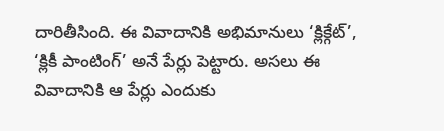దారితీసింది. ఈ వివాదానికి అభిమానులు ‘క్లిక్గేట్’, ‘క్లికీ పాంటింగ్’ అనే పేర్లు పెట్టారు. అసలు ఈ వివాదానికి ఆ పేర్లు ఎందుకు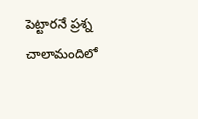పెట్టారనే ప్రశ్న చాలామందిలో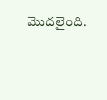మొదలైంది.